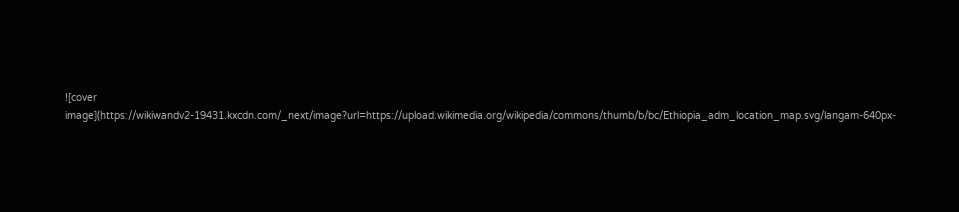![cover image](https://wikiwandv2-19431.kxcdn.com/_next/image?url=https://upload.wikimedia.org/wikipedia/commons/thumb/b/bc/Ethiopia_adm_location_map.svg/langam-640px-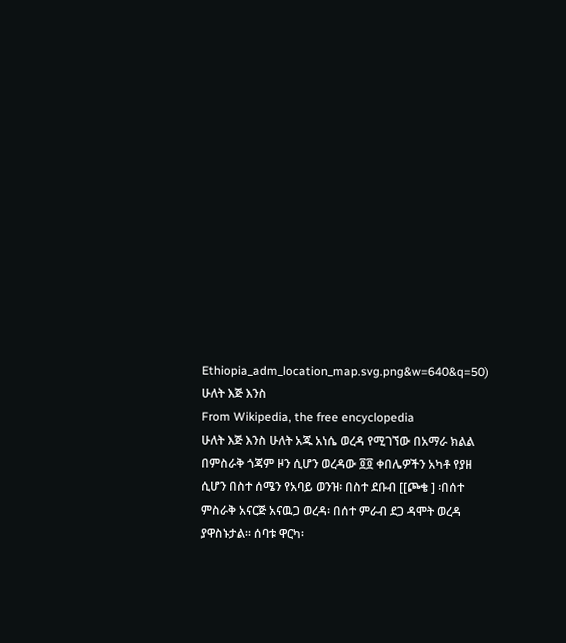Ethiopia_adm_location_map.svg.png&w=640&q=50)
ሁለት እጅ እንስ
From Wikipedia, the free encyclopedia
ሁለት እጅ እንስ ሁለት አጁ አነሴ ወረዳ የሚገኘው በአማራ ክልል በምስራቅ ጎጃም ዞን ሲሆን ወረዳው ፬፬ ቀበሌዎችን አካቶ የያዘ ሲሆን በስተ ሰሜን የአባይ ወንዝ፡ በስተ ደቡብ [[ጮቄ ] ፡በሰተ ምስራቅ አናርጅ አናዉጋ ወረዳ፡ በሰተ ምራብ ደጋ ዳሞት ወረዳ ያዋስኑታል። ሰባቱ ዋርካ፡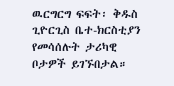ዉርግርግ ፍፍት፡ ቅዱስ ጊዮርጊስ ቤተ-ክርስቲያን የመሳሰሉት ታሪካዊ ቦታዎች ይገኙበታል።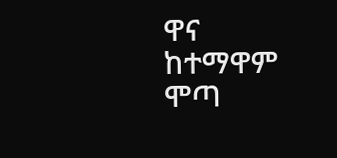ዋና ከተማዋም ሞጣ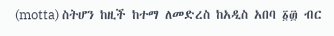(motta) ስትሆን ከዚች ከተማ ለመድረስ ከአዲስ አበባ ፩፴ ብር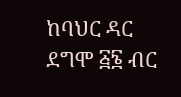ከባህር ዳር ደግሞ ፭፮ ብር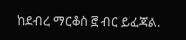ከደብረ ማርቆስ ፸ ብር ይፈጃል.